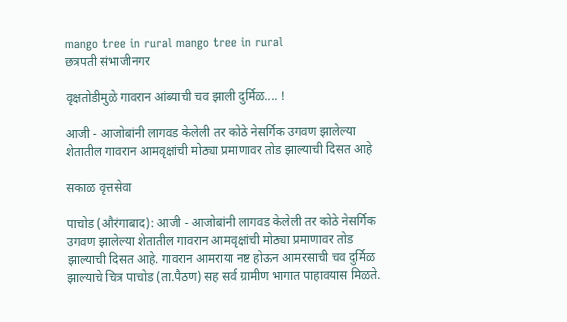mango tree in rural mango tree in rural
छत्रपती संभाजीनगर

वृक्षतोडीमुळे गावरान आंब्याची चव झाली दुर्मिळ.... !

आजी - आजोबांनी लागवड केलेली तर कोठे नेसर्गिक उगवण झालेल्या शेतातील गावरान आमवृक्षांची मोठ्या प्रमाणावर तोड झाल्याची दिसत आहे

सकाळ वृत्तसेवा

पाचोड (औरंगाबाद): आजी - आजोबांनी लागवड केलेली तर कोठे नेसर्गिक उगवण झालेल्या शेतातील गावरान आमवृक्षांची मोठ्या प्रमाणावर तोड झाल्याची दिसत आहे. गावरान आमराया नष्ट होऊन आमरसाची चव दुर्मिळ झाल्याचे चित्र पाचोड (ता.पैठण) सह सर्व ग्रामीण भागात पाहावयास मिळते.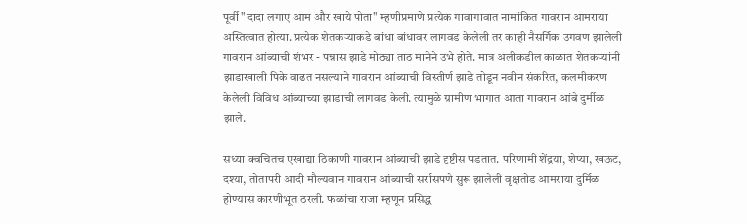पूर्वी "दादा लगाए आम और खाये पोता" म्हणीप्रमाणे प्रत्येक गावागावात नामांकित गावरान आमराया अस्तित्वात होत्या. प्रत्येक शेतकऱ्याकडे बांधा बांधावर लागवड केलेली तर काही नैसर्गिक उगवण झालेली गावरान आंब्याची शंभर - पन्नास झाडे मोठ्या ताठ मानेने उभे होते. मात्र अलीकडील काळात शेतकऱ्यांनी झाडाखाली पिके वाढत नसल्याने गावरान आंब्याची विस्तीर्ण झाडे तोडून नवीन संकरित, कलमीकरण केलेली विविध आंब्याच्या झाडाची लागवड केली. त्यामुळे ग्रामीण भागात आता गावरान आंबे दुर्मीळ झाले.

सध्या क्वचितच एखाद्या ठिकाणी गावरान आंब्याची झाडे दृष्टीस पडतात. परिणामी शेंद्रया, शेप्या, खऊट, दश्या, तोतापरी आदी मौल्यवान गावरान आंब्याची सर्रासपणे सुरू झालेली वृक्षतोड आमराया दुर्मिळ होण्यास कारणीभूत ठरली. फळांचा राजा म्हणून प्रसिद्ध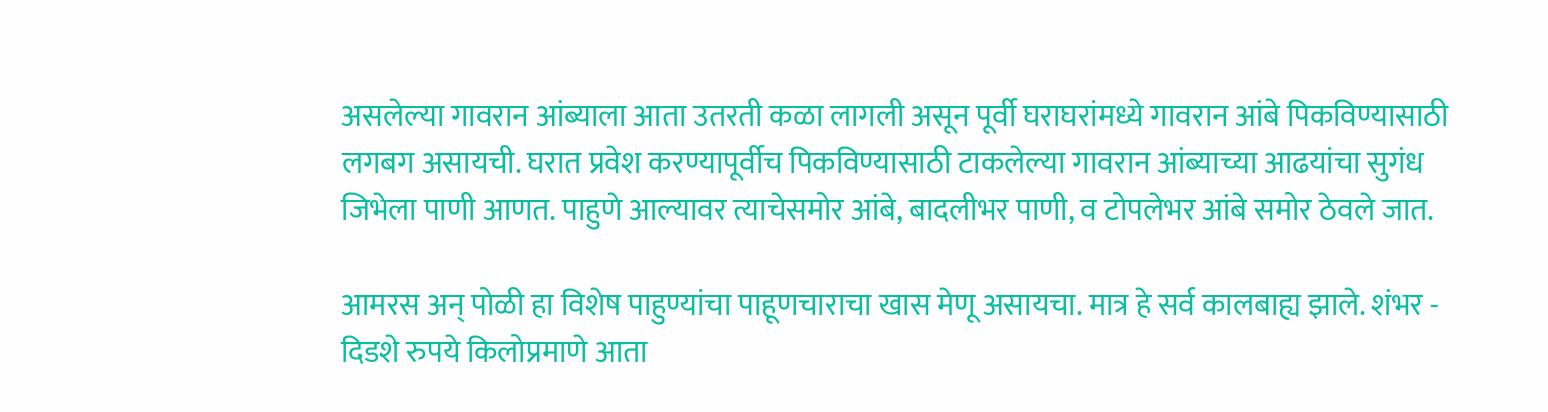असलेल्या गावरान आंब्याला आता उतरती कळा लागली असून पूर्वी घराघरांमध्ये गावरान आंबे पिकविण्यासाठी लगबग असायची. घरात प्रवेश करण्यापूर्वीच पिकविण्यासाठी टाकलेल्या गावरान आंब्याच्या आढयांचा सुगंध जिभेला पाणी आणत. पाहुणे आल्यावर त्याचेसमोर आंबे, बादलीभर पाणी, व टोपलेभर आंबे समोर ठेवले जात.

आमरस अन् पोळी हा विशेष पाहुण्यांचा पाहूणचाराचा खास मेणू असायचा. मात्र हे सर्व कालबाह्य झाले. शंभर - दिडशे रुपये किलोप्रमाणे आता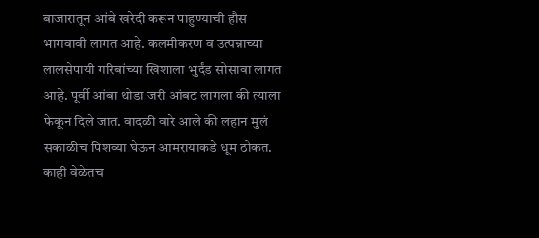बाजारातून आंबे खरेदी करून पाहुण्याची हौस भागवावी लागत आहे. कलमीकरण व उत्पन्नाच्या लालसेपायी गरिबांच्या खिशाला भुर्दंड सोसावा लागत आहे. पूर्वी आंबा थोडा जरी आंबट लागला की त्याला फेकून दिले जात. वादळी वारे आले की लहान मुलं सकाळीच पिशव्या घेऊन आमरायाकडे धूम ठोकत. काही वेळेतच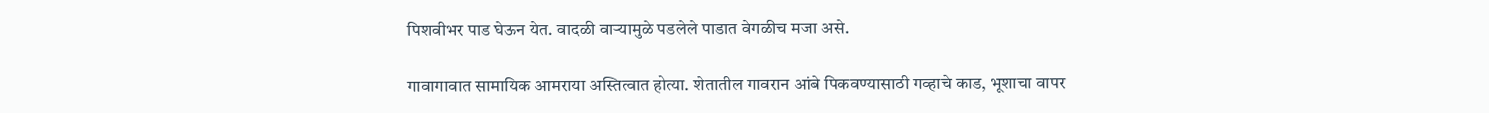पिशवीभर पाड घेऊन येत. वादळी वाऱ्यामुळे पडलेले पाडात वेगळीच मजा असे.

गावागावात सामायिक आमराया अस्तित्वात होत्या. शेतातील गावरान आंबे पिकवण्यासाठी गव्हाचे काड, भूशाचा वापर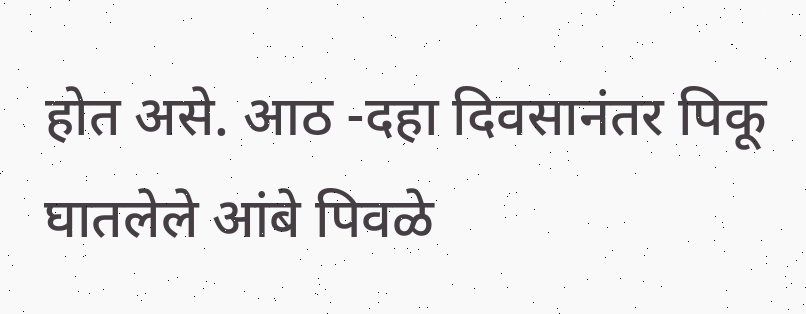होत असे. आठ -दहा दिवसानंतर पिकू घातलेले आंबे पिवळे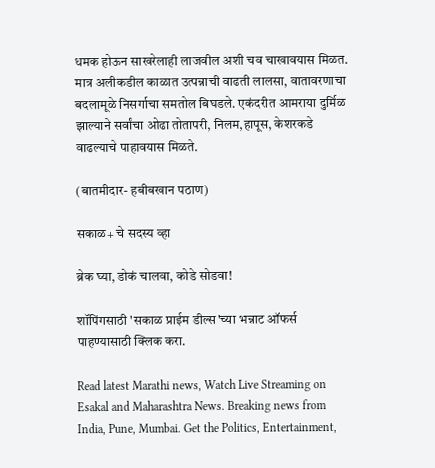धमक होऊन साखरेलाही लाजवील अशी चव चाखावयास मिळत. मात्र अलीकडील काळात उत्पन्नाची वाढती लालसा, वातावरणाचा बदलामूळे निसर्गाचा समतोल बिघडले. एकंदरीत आमराया दुर्मिळ झाल्याने सर्वांचा ओढा तोतापरी, निलम,हापूस, केशरकडे वाढल्याचे पाहावयास मिळते.

(बातमीदार- हबीबखान पठाण)

सकाळ+ चे सदस्य व्हा

ब्रेक घ्या, डोकं चालवा, कोडे सोडवा!

शॉपिंगसाठी 'सकाळ प्राईम डील्स'च्या भन्नाट ऑफर्स पाहण्यासाठी क्लिक करा.

Read latest Marathi news, Watch Live Streaming on Esakal and Maharashtra News. Breaking news from India, Pune, Mumbai. Get the Politics, Entertainment,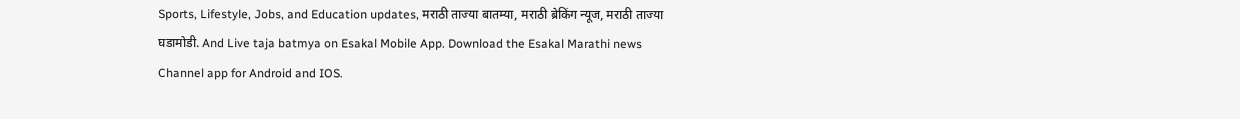Sports, Lifestyle, Jobs, and Education updates, मराठी ताज्या बातम्या, मराठी ब्रेकिंग न्यूज, मराठी ताज्या घडामोडी. And Live taja batmya on Esakal Mobile App. Download the Esakal Marathi news Channel app for Android and IOS.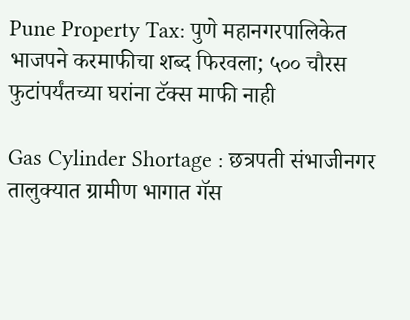Pune Property Tax: पुणे महानगरपालिकेत भाजपने करमाफीचा शब्द फिरवला; ५०० चौरस फुटांपर्यंतच्या घरांना टॅक्स माफी नाही

Gas Cylinder Shortage : छत्रपती संभाजीनगर तालुक्यात ग्रामीण भागात गॅस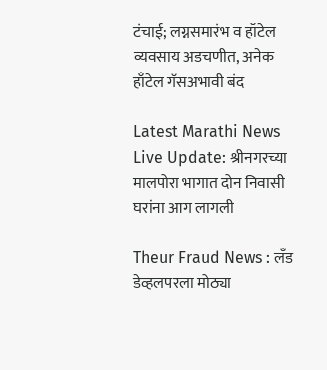टंचाई; लग्नसमारंभ व हॉटेल व्यवसाय अडचणीत, अनेक हाँटेल गॅसअभावी बंद

Latest Marathi News Live Update: श्रीनगरच्या मालपोरा भागात दोन निवासी घरांना आग लागली

Theur Fraud News : लँड डेव्हलपरला मोठ्या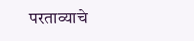परताव्याचे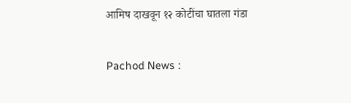आमिष दाखवून १२ कोटींचा घातला गंडा

Pachod News :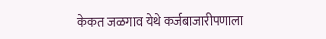केकत जळगाव येथे कर्जबाजारीपणाला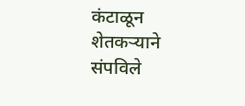कंटाळून शेतकऱ्याने संपविले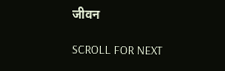जीवन

SCROLL FOR NEXT